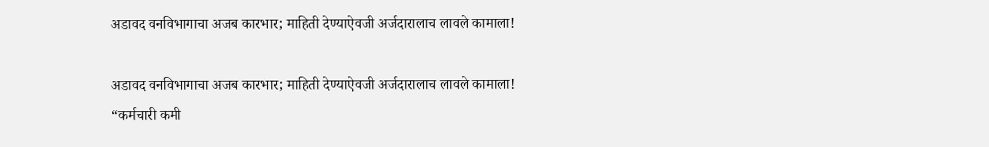अडावद वनविभागाचा अजब कारभार; माहिती देण्याऐवजी अर्जदारालाच लावले कामाला!

अडावद वनविभागाचा अजब कारभार; माहिती देण्याऐवजी अर्जदारालाच लावले कामाला!
“कर्मचारी कमी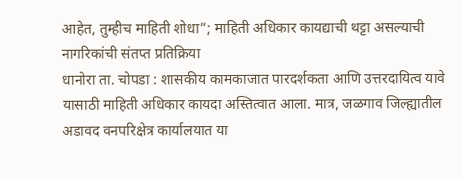आहेत, तुम्हीच माहिती शोधा”; माहिती अधिकार कायद्याची थट्टा असल्याची नागरिकांची संतप्त प्रतिक्रिया
धानोरा ता. चोपडा : शासकीय कामकाजात पारदर्शकता आणि उत्तरदायित्व यावे यासाठी माहिती अधिकार कायदा अस्तित्वात आला. मात्र, जळगाव जिल्ह्यातील अडावद वनपरिक्षेत्र कार्यालयात या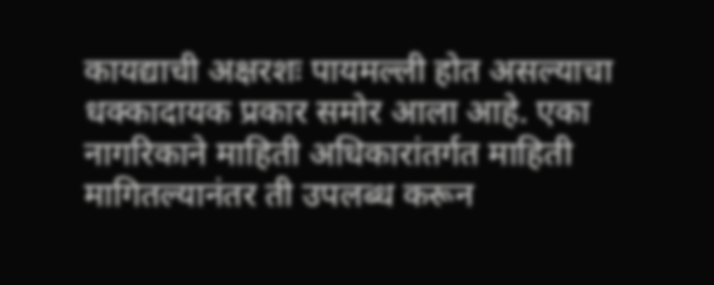कायद्याची अक्षरशः पायमल्ली होत असल्याचा धक्कादायक प्रकार समोर आला आहे. एका नागरिकाने माहिती अधिकारांतर्गत माहिती मागितल्यानंतर ती उपलब्ध करून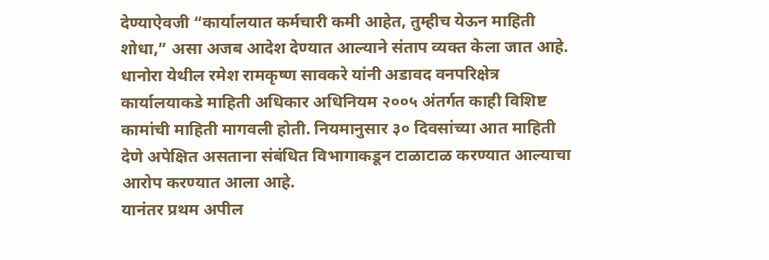देण्याऐवजी “कार्यालयात कर्मचारी कमी आहेत, तुम्हीच येऊन माहिती शोधा,” असा अजब आदेश देण्यात आल्याने संताप व्यक्त केला जात आहे.
धानोरा येथील रमेश रामकृष्ण सावकरे यांनी अडावद वनपरिक्षेत्र कार्यालयाकडे माहिती अधिकार अधिनियम २००५ अंतर्गत काही विशिष्ट कामांची माहिती मागवली होती. नियमानुसार ३० दिवसांच्या आत माहिती देणे अपेक्षित असताना संबंधित विभागाकडून टाळाटाळ करण्यात आल्याचा आरोप करण्यात आला आहे.
यानंतर प्रथम अपील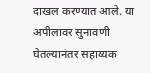दाखल करण्यात आले. या अपीलावर सुनावणी घेतल्यानंतर सहाय्यक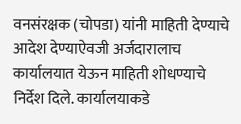वनसंरक्षक (चोपडा) यांनी माहिती देण्याचे आदेश देण्याऐवजी अर्जदारालाच कार्यालयात येऊन माहिती शोधण्याचे निर्देश दिले. कार्यालयाकडे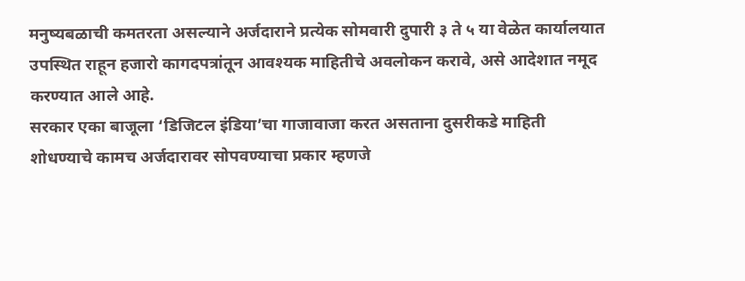मनुष्यबळाची कमतरता असल्याने अर्जदाराने प्रत्येक सोमवारी दुपारी ३ ते ५ या वेळेत कार्यालयात उपस्थित राहून हजारो कागदपत्रांतून आवश्यक माहितीचे अवलोकन करावे, असे आदेशात नमूद करण्यात आले आहे.
सरकार एका बाजूला ‘डिजिटल इंडिया’चा गाजावाजा करत असताना दुसरीकडे माहिती शोधण्याचे कामच अर्जदारावर सोपवण्याचा प्रकार म्हणजे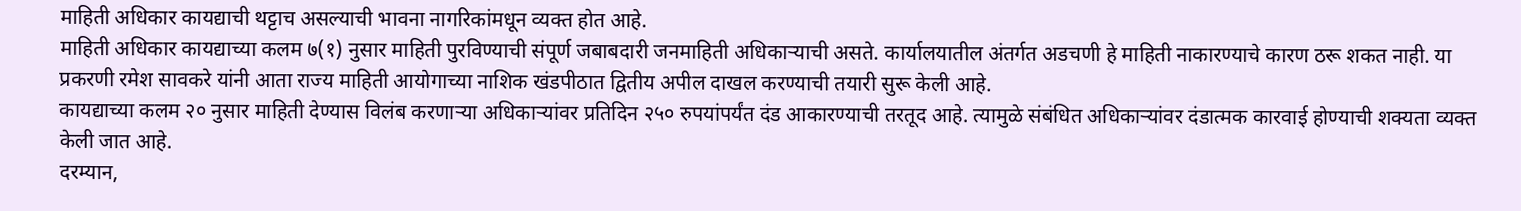माहिती अधिकार कायद्याची थट्टाच असल्याची भावना नागरिकांमधून व्यक्त होत आहे.
माहिती अधिकार कायद्याच्या कलम ७(१) नुसार माहिती पुरविण्याची संपूर्ण जबाबदारी जनमाहिती अधिकाऱ्याची असते. कार्यालयातील अंतर्गत अडचणी हे माहिती नाकारण्याचे कारण ठरू शकत नाही. या प्रकरणी रमेश सावकरे यांनी आता राज्य माहिती आयोगाच्या नाशिक खंडपीठात द्वितीय अपील दाखल करण्याची तयारी सुरू केली आहे.
कायद्याच्या कलम २० नुसार माहिती देण्यास विलंब करणाऱ्या अधिकाऱ्यांवर प्रतिदिन २५० रुपयांपर्यंत दंड आकारण्याची तरतूद आहे. त्यामुळे संबंधित अधिकाऱ्यांवर दंडात्मक कारवाई होण्याची शक्यता व्यक्त केली जात आहे.
दरम्यान,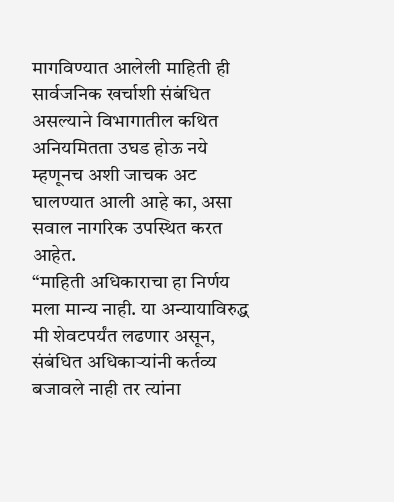मागविण्यात आलेली माहिती ही सार्वजनिक खर्चाशी संबंधित असल्याने विभागातील कथित अनियमितता उघड होऊ नये म्हणूनच अशी जाचक अट घालण्यात आली आहे का, असा सवाल नागरिक उपस्थित करत आहेत.
“माहिती अधिकाराचा हा निर्णय मला मान्य नाही. या अन्यायाविरुद्ध मी शेवटपर्यंत लढणार असून, संबंधित अधिकाऱ्यांनी कर्तव्य बजावले नाही तर त्यांना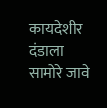कायदेशीर दंडाला सामोरे जावे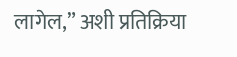लागेल,” अशी प्रतिक्रिया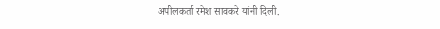अपीलकर्ता रमेश सावकरे यांनी दिली.